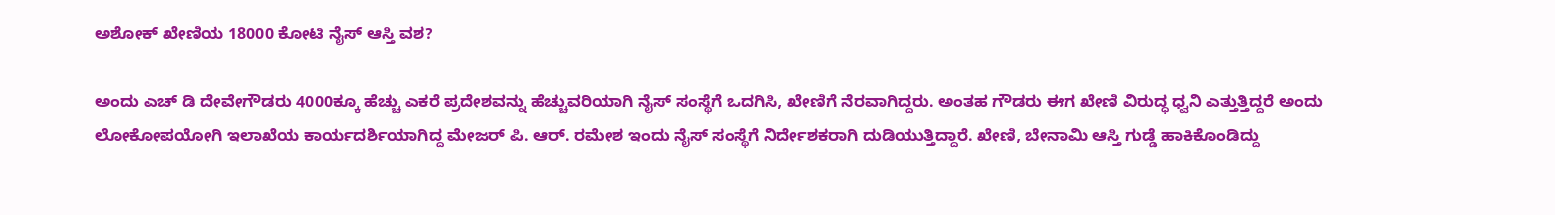ಅಶೋಕ್ ಖೇಣಿಯ 18000 ಕೋಟಿ ನೈಸ್ ಆಸ್ತಿ ವಶ?

ಅಂದು ಎಚ್ ಡಿ ದೇವೇಗೌಡರು 4000ಕ್ಕೂ ಹೆಚ್ಚು ಎಕರೆ ಪ್ರದೇಶವನ್ನು ಹೆಚ್ಚುವರಿಯಾಗಿ ನೈಸ್ ಸಂಸ್ಥೆಗೆ ಒದಗಿಸಿ, ಖೇಣಿಗೆ ನೆರವಾಗಿದ್ದರು. ಅಂತಹ ಗೌಡರು ಈಗ ಖೇಣಿ ವಿರುದ್ಧ ಧ್ವನಿ ಎತ್ತುತ್ತಿದ್ದರೆ ಅಂದು ಲೋಕೋಪಯೋಗಿ ಇಲಾಖೆಯ ಕಾರ್ಯದರ್ಶಿಯಾಗಿದ್ದ ಮೇಜರ್ ಪಿ. ಆರ್. ರಮೇಶ ಇಂದು ನೈಸ್ ಸಂಸ್ಥೆಗೆ ನಿರ್ದೇಶಕರಾಗಿ ದುಡಿಯುತ್ತಿದ್ದಾರೆ. ಖೇಣಿ, ಬೇನಾಮಿ ಆಸ್ತಿ ಗುಡ್ಡೆ ಹಾಕಿಕೊಂಡಿದ್ದು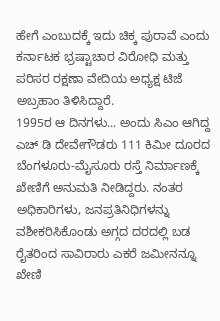ಹೇಗೆ ಎಂಬುದಕ್ಕೆ ಇದು ಚಿಕ್ಕ ಪುರಾವೆ ಎಂದು ಕರ್ನಾಟಕ ಭ್ರಷ್ಟಾಚಾರ ವಿರೋಧಿ ಮತ್ತು ಪರಿಸರ ರಕ್ಷಣಾ ವೇದಿಯ ಅಧ್ಯಕ್ಷ ಟಿಜೆ ಅಬ್ರಹಾಂ ತಿಳಿಸಿದ್ದಾರೆ.
1995ರ ಆ ದಿನಗಳು... ಅಂದು ಸಿಎಂ ಆಗಿದ್ದ ಎಚ್ ಡಿ ದೇವೇಗೌಡರು 111 ಕಿಮೀ ದೂರದ ಬೆಂಗಳೂರು-ಮೈಸೂರು ರಸ್ತೆ ನಿರ್ಮಾಣಕ್ಕೆ ಖೇಣಿಗೆ ಅನುಮತಿ ನೀಡಿದ್ದರು. ನಂತರ ಅಧಿಕಾರಿಗಳು, ಜನಪ್ರತಿನಿಧಿಗಳನ್ನು ವಶೀಕರಿಸಿಕೊಂಡು ಅಗ್ಗದ ದರದಲ್ಲಿ ಬಡ ರೈತರಿಂದ ಸಾವಿರಾರು ಎಕರೆ ಜಮೀನನ್ನೂ ಖೇಣಿ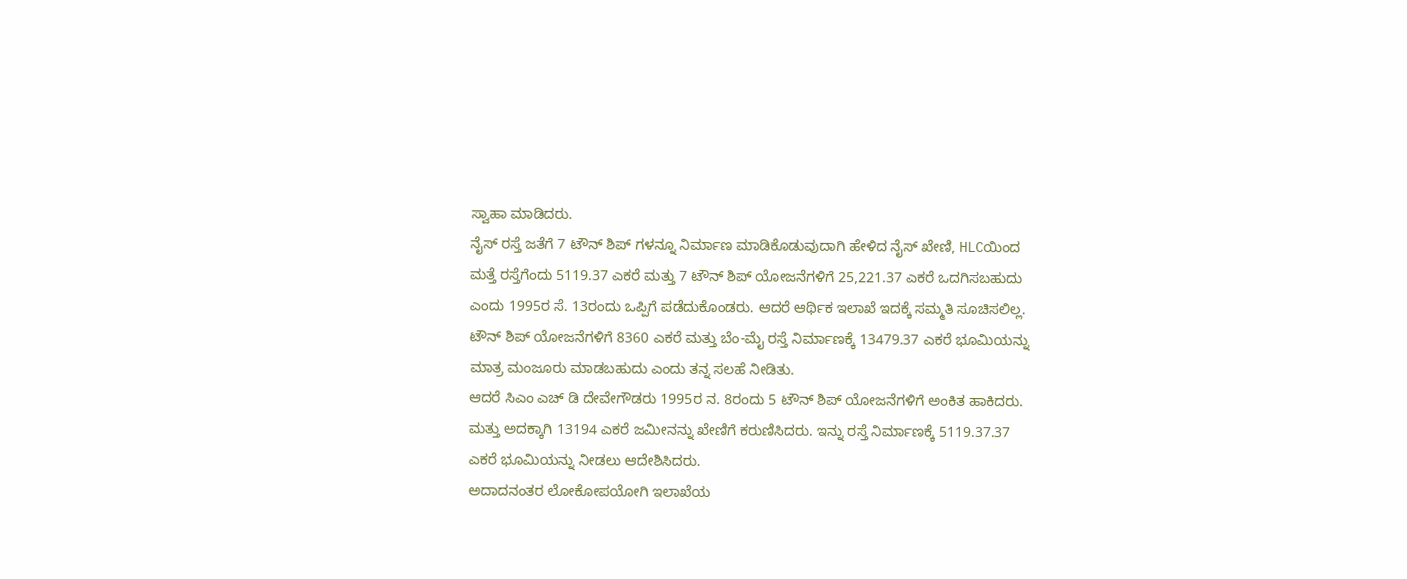ಸ್ವಾಹಾ ಮಾಡಿದರು.
ನೈಸ್ ರಸ್ತೆ ಜತೆಗೆ 7 ಟೌನ್ ಶಿಪ್ ಗಳನ್ನೂ ನಿರ್ಮಾಣ ಮಾಡಿಕೊಡುವುದಾಗಿ ಹೇಳಿದ ನೈಸ್ ಖೇಣಿ, HLCಯಿಂದ ಮತ್ತೆ ರಸ್ತೆಗೆಂದು 5119.37 ಎಕರೆ ಮತ್ತು 7 ಟೌನ್ ಶಿಪ್ ಯೋಜನೆಗಳಿಗೆ 25,221.37 ಎಕರೆ ಒದಗಿಸಬಹುದು ಎಂದು 1995ರ ಸೆ. 13ರಂದು ಒಪ್ಪಿಗೆ ಪಡೆದುಕೊಂಡರು. ಆದರೆ ಆರ್ಥಿಕ ಇಲಾಖೆ ಇದಕ್ಕೆ ಸಮ್ಮತಿ ಸೂಚಿಸಲಿಲ್ಲ.
ಟೌನ್ ಶಿಪ್ ಯೋಜನೆಗಳಿಗೆ 8360 ಎಕರೆ ಮತ್ತು ಬೆಂ-ಮೈ ರಸ್ತೆ ನಿರ್ಮಾಣಕ್ಕೆ 13479.37 ಎಕರೆ ಭೂಮಿಯನ್ನು ಮಾತ್ರ ಮಂಜೂರು ಮಾಡಬಹುದು ಎಂದು ತನ್ನ ಸಲಹೆ ನೀಡಿತು.
ಆದರೆ ಸಿಎಂ ಎಚ್ ಡಿ ದೇವೇಗೌಡರು 1995ರ ನ. 8ರಂದು 5 ಟೌನ್ ಶಿಪ್ ಯೋಜನೆಗಳಿಗೆ ಅಂಕಿತ ಹಾಕಿದರು. ಮತ್ತು ಅದಕ್ಕಾಗಿ 13194 ಎಕರೆ ಜಮೀನನ್ನು ಖೇಣಿಗೆ ಕರುಣಿಸಿದರು. ಇನ್ನು ರಸ್ತೆ ನಿರ್ಮಾಣಕ್ಕೆ 5119.37.37 ಎಕರೆ ಭೂಮಿಯನ್ನು ನೀಡಲು ಆದೇಶಿಸಿದರು.
ಅದಾದನಂತರ ಲೋಕೋಪಯೋಗಿ ಇಲಾಖೆಯ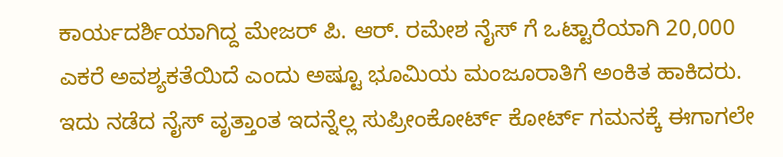ಕಾರ್ಯದರ್ಶಿಯಾಗಿದ್ದ ಮೇಜರ್ ಪಿ. ಆರ್. ರಮೇಶ ನೈಸ್ ಗೆ ಒಟ್ಟಾರೆಯಾಗಿ 20,000 ಎಕರೆ ಅವಶ್ಯಕತೆಯಿದೆ ಎಂದು ಅಷ್ಟೂ ಭೂಮಿಯ ಮಂಜೂರಾತಿಗೆ ಅಂಕಿತ ಹಾಕಿದರು.
ಇದು ನಡೆದ ನೈಸ್ ವೃತ್ತಾಂತ ಇದನ್ನೆಲ್ಲ ಸುಪ್ರೀಂಕೋರ್ಟ್ ಕೋರ್ಟ್ ಗಮನಕ್ಕೆ ಈಗಾಗಲೇ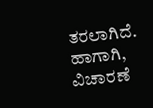ತರಲಾಗಿದೆ. ಹಾಗಾಗಿ, ವಿಚಾರಣೆ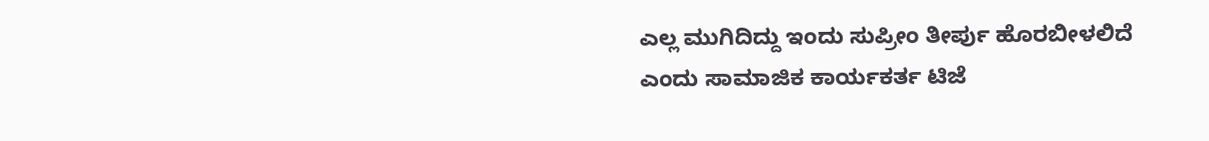ಎಲ್ಲ ಮುಗಿದಿದ್ದು ಇಂದು ಸುಪ್ರೀಂ ತೀರ್ಪು ಹೊರಬೀಳಲಿದೆ ಎಂದು ಸಾಮಾಜಿಕ ಕಾರ್ಯಕರ್ತ ಟಿಜೆ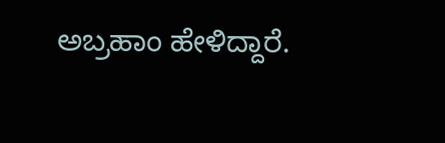ಅಬ್ರಹಾಂ ಹೇಳಿದ್ದಾರೆ.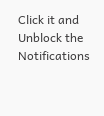Click it and Unblock the Notifications